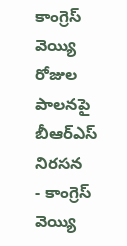కాంగ్రెస్ వెయ్యి రోజుల పాలనపై బీఆర్ఎస్ నిరసన
- కాంగ్రెస్ వెయ్యి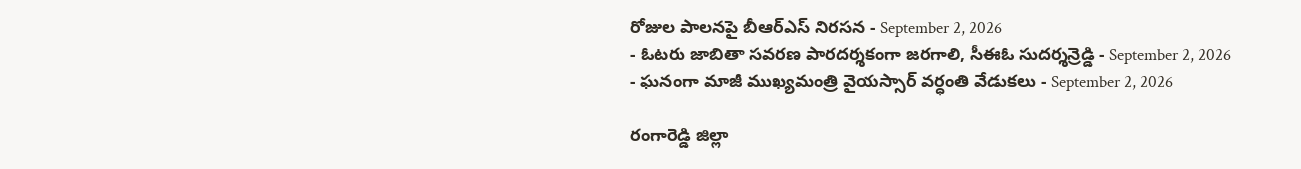రోజుల పాలనపై బీఆర్ఎస్ నిరసన - September 2, 2026
- ఓటరు జాబితా సవరణ పారదర్శకంగా జరగాలి, సీఈఓ సుదర్శన్రెడ్డి - September 2, 2026
- ఘనంగా మాజీ ముఖ్యమంత్రి వైయస్సార్ వర్ధంతి వేడుకలు - September 2, 2026

రంగారెడ్డి జిల్లా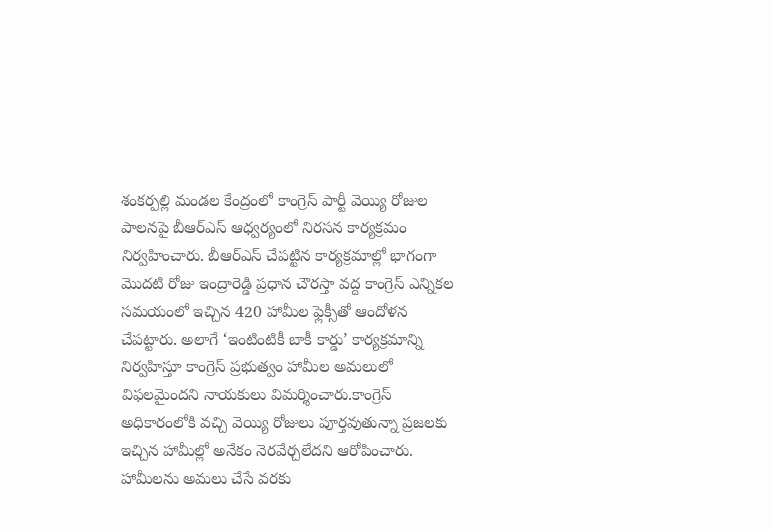శంకర్పల్లి మండల కేంద్రంలో కాంగ్రెస్ పార్టీ వెయ్యి రోజుల పాలనపై బీఆర్ఎస్ ఆధ్వర్యంలో నిరసన కార్యక్రమం నిర్వహించారు. బీఆర్ఎస్ చేపట్టిన కార్యక్రమాల్లో భాగంగా మొదటి రోజు ఇంద్రారెడ్డి ప్రధాన చౌరస్తా వద్ద కాంగ్రెస్ ఎన్నికల సమయంలో ఇచ్చిన 420 హామీల ఫ్లెక్సీతో ఆందోళన చేపట్టారు. అలాగే ‘ఇంటింటికీ బాకీ కార్డు’ కార్యక్రమాన్ని నిర్వహిస్తూ కాంగ్రెస్ ప్రభుత్వం హామీల అమలులో విఫలమైందని నాయకులు విమర్శించారు.కాంగ్రెస్ అధికారంలోకి వచ్చి వెయ్యి రోజులు పూర్తవుతున్నా ప్రజలకు ఇచ్చిన హామీల్లో అనేకం నెరవేర్చలేదని ఆరోపించారు. హామీలను అమలు చేసే వరకు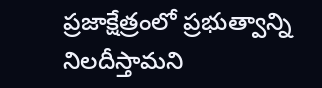ప్రజాక్షేత్రంలో ప్రభుత్వాన్ని నిలదీస్తామని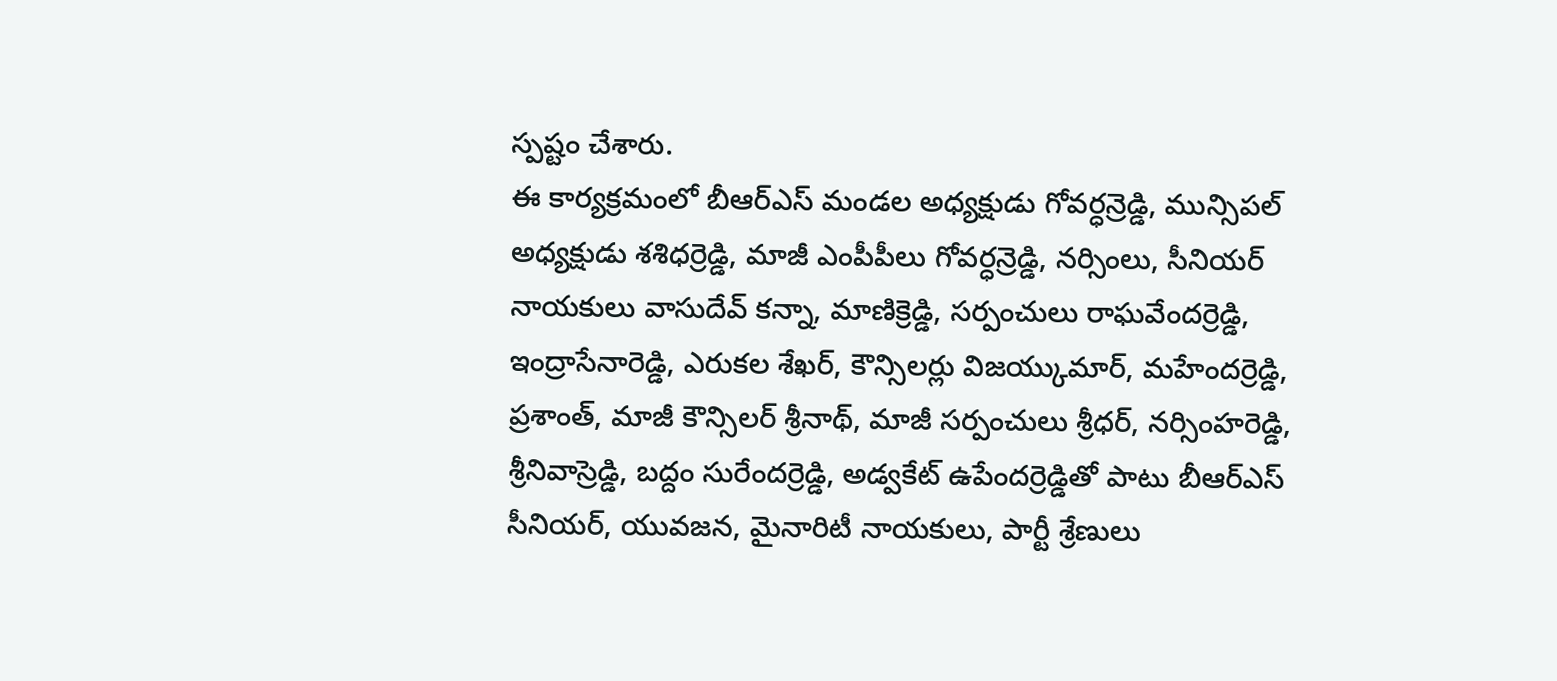స్పష్టం చేశారు.
ఈ కార్యక్రమంలో బీఆర్ఎస్ మండల అధ్యక్షుడు గోవర్ధన్రెడ్డి, మున్సిపల్ అధ్యక్షుడు శశిధర్రెడ్డి, మాజీ ఎంపీపీలు గోవర్ధన్రెడ్డి, నర్సింలు, సీనియర్ నాయకులు వాసుదేవ్ కన్నా, మాణిక్రెడ్డి, సర్పంచులు రాఘవేందర్రెడ్డి, ఇంద్రాసేనారెడ్డి, ఎరుకల శేఖర్, కౌన్సిలర్లు విజయ్కుమార్, మహేందర్రెడ్డి, ప్రశాంత్, మాజీ కౌన్సిలర్ శ్రీనాథ్, మాజీ సర్పంచులు శ్రీధర్, నర్సింహరెడ్డి, శ్రీనివాస్రెడ్డి, బద్దం సురేందర్రెడ్డి, అడ్వకేట్ ఉపేందర్రెడ్డితో పాటు బీఆర్ఎస్ సీనియర్, యువజన, మైనారిటీ నాయకులు, పార్టీ శ్రేణులు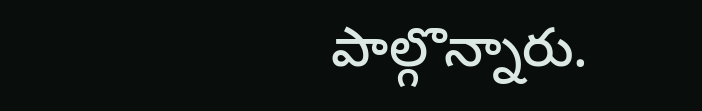పాల్గొన్నారు.